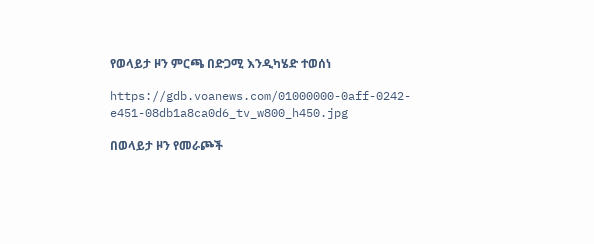የወላይታ ዞን ምርጫ በድጋሚ እንዲካሄድ ተወሰነ

https://gdb.voanews.com/01000000-0aff-0242-e451-08db1a8ca0d6_tv_w800_h450.jpg

በወላይታ ዞን የመራጮች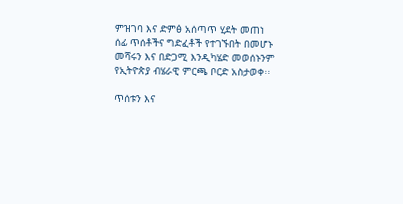ምዝገባ እና ድምፅ አሰጣጥ ሂደት መጠነ ሰፊ ጥሰቶችና ግድፈቶች የተገኙበት በመሆኑ መሻሩን እና በድጋሚ እንዲካሄድ መወሰኑንም የኢትዮጵያ ብሄራዊ ምርጫ ቦርድ አስታወቀ፡፡

ጥሰቱን እና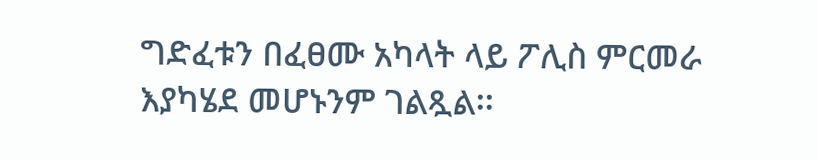ግድፈቱን በፈፀሙ አካላት ላይ ፖሊስ ምርመራ እያካሄደ መሆኑንም ገልጿል፡፡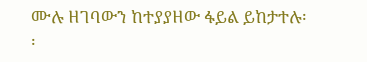ሙሉ ዘገባውን ከተያያዘው ፋይል ይከታተሉ፡፡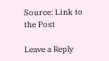Source: Link to the Post

Leave a Reply